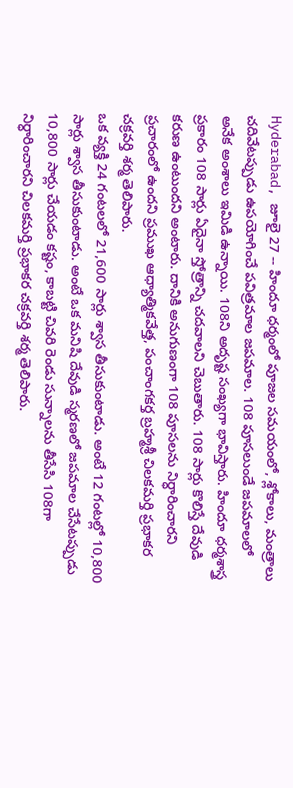Hyderabad, జూలై 27 -- హిందూ ధర్మంలో పూజల సమయంలో, శ్లోకాలు, మంత్రాలు చదివేటప్పుడు ఉపయోగించే పవిత్రమాల జపమాల. 108 పూసలుండే జపమాలలో అనేక అంశాలు ఇమిడి ఉన్నాయి. 108ని అదృష్ట సంఖ్యగా భావిస్తారు. హిందూ ధర్మశాస్త్ర ప్రకారం 108 సార్లు ఏదైనా స్తోత్రాన్ని చదవాలని చెబుతారు. 108 సార్లు కొలిస్తే దేవుడి కరుణ ఉంటుందని అంటారు. దానికి అనుగుణంగా 108 పూసలను నిర్ధారించారని ప్రచారంలో ఉందని ప్రముఖ ఆధ్యాత్మికవేత్త, పంచాంగకర్త బ్రహ్మశ్రీ చిలకమర్తి ప్రభాకర చక్రవర్తి శర్మ తెలిపారు.
ఒక వ్యక్తి 24 గంటలలో 21,600 సార్లు శ్వాస తీసుకుంటాడు. అంటే 12 గంటల్లో 10,800 సార్లు శ్వాస తీసుకుంటాడు. అంటే ఒక మనిషి దేవుడి స్మరణలో జపమాల చేసేటప్పుడు 10,800 సార్లు చేయడం కష్టం, కాబట్టి చివరి రెండు సున్నాలను తీసేసి 108గా నిర్ధారించారని చిలకమర్తి ప్రభాకర చక్రవర్తి శర్మ తెలిపారు.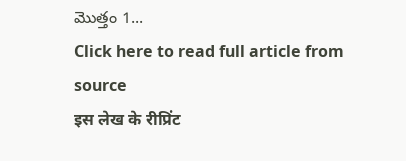మొత్తం 1...
Click here to read full article from source
इस लेख के रीप्रिंट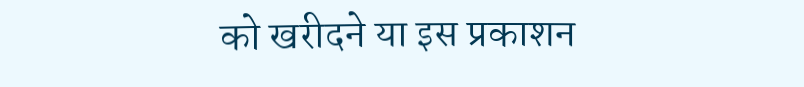को खरीदने या इस प्रकाशन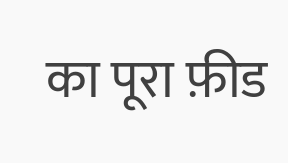का पूरा फ़ीड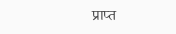प्राप्त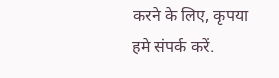करने के लिए, कृपया
हमे संपर्क करें.